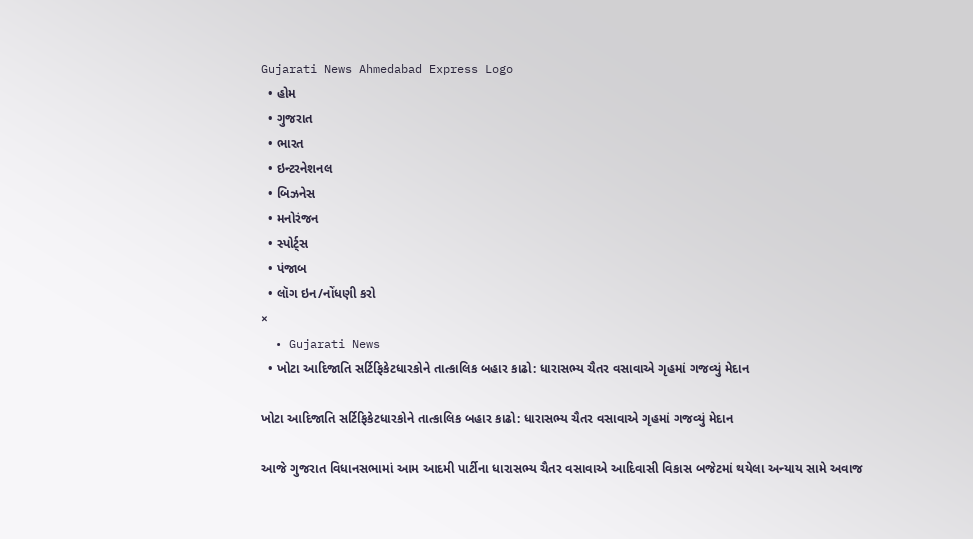Gujarati News Ahmedabad Express Logo
  • હોમ
  • ગુજરાત
  • ભારત
  • ઇન્ટરનેશનલ
  • બિઝનેસ
  • મનોરંજન
  • સ્પોર્ટ્સ
  • પંજાબ
  • લૉગ ઇન/નોંધણી કરો
×
  • Gujarati News
  • ખોટા આદિજાતિ સર્ટિફિકેટધારકોને તાત્કાલિક બહાર કાઢો: ધારાસભ્ય ચૈતર વસાવાએ ગૃહમાં ગજવ્યું મેદાન

ખોટા આદિજાતિ સર્ટિફિકેટધારકોને તાત્કાલિક બહાર કાઢો: ધારાસભ્ય ચૈતર વસાવાએ ગૃહમાં ગજવ્યું મેદાન

આજે ગુજરાત વિધાનસભામાં આમ આદમી પાર્ટીના ધારાસભ્ય ચૈતર વસાવાએ આદિવાસી વિકાસ બજેટમાં થયેલા અન્યાય સામે અવાજ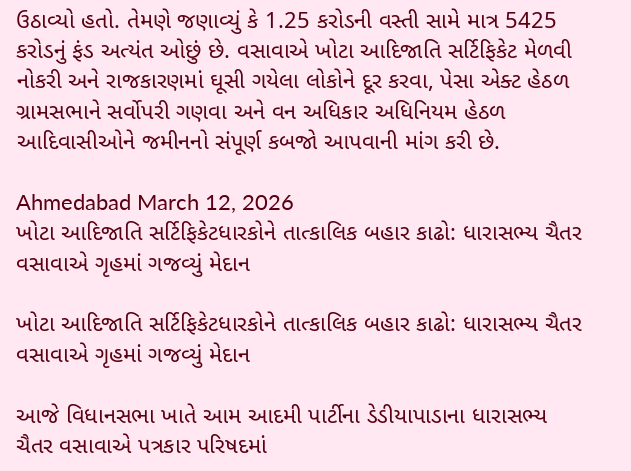ઉઠાવ્યો હતો. તેમણે જણાવ્યું કે 1.25 કરોડની વસ્તી સામે માત્ર 5425 કરોડનું ફંડ અત્યંત ઓછું છે. વસાવાએ ખોટા આદિજાતિ સર્ટિફિકેટ મેળવી નોકરી અને રાજકારણમાં ઘૂસી ગયેલા લોકોને દૂર કરવા, પેસા એક્ટ હેઠળ ગ્રામસભાને સર્વોપરી ગણવા અને વન અધિકાર અધિનિયમ હેઠળ આદિવાસીઓને જમીનનો સંપૂર્ણ કબજો આપવાની માંગ કરી છે.

Ahmedabad March 12, 2026
ખોટા આદિજાતિ સર્ટિફિકેટધારકોને તાત્કાલિક બહાર કાઢો: ધારાસભ્ય ચૈતર વસાવાએ ગૃહમાં ગજવ્યું મેદાન

ખોટા આદિજાતિ સર્ટિફિકેટધારકોને તાત્કાલિક બહાર કાઢો: ધારાસભ્ય ચૈતર વસાવાએ ગૃહમાં ગજવ્યું મેદાન

આજે વિધાનસભા ખાતે આમ આદમી પાર્ટીના ડેડીયાપાડાના ધારાસભ્ય ચૈતર વસાવાએ પત્રકાર પરિષદમાં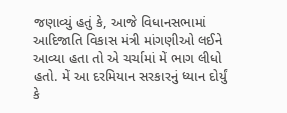જણાવ્યું હતું કે, આજે વિધાનસભામાં આદિજાતિ વિકાસ મંત્રી માંગણીઓ લઈને આવ્યા હતા તો એ ચર્ચામાં મેં ભાગ લીધો હતો. મેં આ દરમિયાન સરકારનું ધ્યાન દોર્યું કે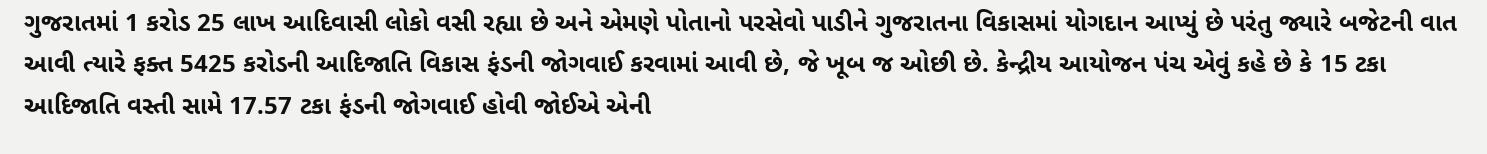ગુજરાતમાં 1 કરોડ 25 લાખ આદિવાસી લોકો વસી રહ્યા છે અને એમણે પોતાનો પરસેવો પાડીને ગુજરાતના વિકાસમાં યોગદાન આપ્યું છે પરંતુ જ્યારે બજેટની વાત આવી ત્યારે ફક્ત 5425 કરોડની આદિજાતિ વિકાસ ફંડની જોગવાઈ કરવામાં આવી છે, જે ખૂબ જ ઓછી છે. કેન્દ્રીય આયોજન પંચ એવું કહે છે કે 15 ટકા આદિજાતિ વસ્તી સામે 17.57 ટકા ફંડની જોગવાઈ હોવી જોઈએ એની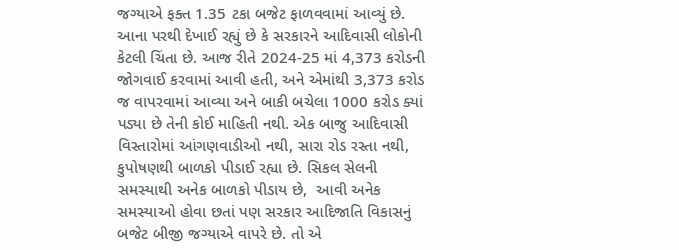જગ્યાએ ફક્ત 1.35 ટકા બજેટ ફાળવવામાં આવ્યું છે. આના પરથી દેખાઈ રહ્યું છે કે સરકારને આદિવાસી લોકોની કેટલી ચિંતા છે. આજ રીતે 2024-25 માં 4,373 કરોડની જોગવાઈ કરવામાં આવી હતી, અને એમાંથી 3,373 કરોડ જ વાપરવામાં આવ્યા અને બાકી બચેલા 1000 કરોડ ક્યાં પડ્યા છે તેની કોઈ માહિતી નથી. એક બાજુ આદિવાસી વિસ્તારોમાં આંગણવાડીઓ નથી, સારા રોડ રસ્તા નથી, કુપોષણથી બાળકો પીડાઈ રહ્યા છે. સિકલ સેલની સમસ્યાથી અનેક બાળકો પીડાય છે,  આવી અનેક સમસ્યાઓ હોવા છતાં પણ સરકાર આદિજાતિ વિકાસનું બજેટ બીજી જગ્યાએ વાપરે છે. તો એ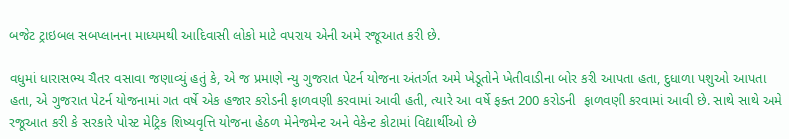બજેટ ટ્રાઇબલ સબપ્લાનના માધ્યમથી આદિવાસી લોકો માટે વપરાય એની અમે રજૂઆત કરી છે.

વધુમાં ધારાસભ્ય ચૈતર વસાવા જણાવ્યું હતું કે, એ જ પ્રમાણે ન્યુ ગુજરાત પેટર્ન યોજના અંતર્ગત અમે ખેડૂતોને ખેતીવાડીના બોર કરી આપતા હતા, દુધાળા પશુઓ આપતા હતા, એ ગુજરાત પેટર્ન યોજનામાં ગત વર્ષે એક હજાર કરોડની ફાળવણી કરવામાં આવી હતી, ત્યારે આ વર્ષે ફક્ત 200 કરોડની  ફાળવણી કરવામાં આવી છે. સાથે સાથે અમે રજૂઆત કરી કે સરકારે પોસ્ટ મેટ્રિક શિષ્યવૃત્તિ યોજના હેઠળ મેનેજમેન્ટ અને વેકેન્ટ કોટામાં વિદ્યાર્થીઓ છે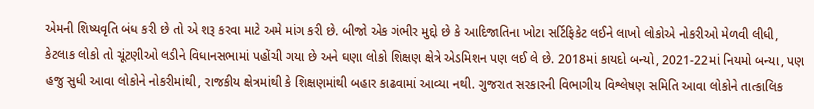એમની શિષ્યવૃતિ બંધ કરી છે તો એ શરૂ કરવા માટે અમે માંગ કરી છે. બીજો એક ગંભીર મુદ્દો છે કે આદિજાતિના ખોટા સર્ટિફિકેટ લઈને લાખો લોકોએ નોકરીઓ મેળવી લીધી, કેટલાક લોકો તો ચૂંટણીઓ લડીને વિધાનસભામાં પહોંચી ગયા છે અને ઘણા લોકો શિક્ષણ ક્ષેત્રે એડમિશન પણ લઈ લે છે. 2018માં કાયદો બન્યો, 2021-22માં નિયમો બન્યા, પણ હજુ સુધી આવા લોકોને નોકરીમાંથી, રાજકીય ક્ષેત્રમાંથી કે શિક્ષણમાંથી બહાર કાઢવામાં આવ્યા નથી. ગુજરાત સરકારની વિભાગીય વિશ્લેષણ સમિતિ આવા લોકોને તાત્કાલિક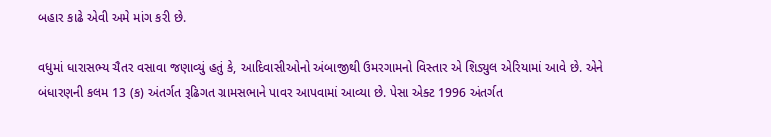બહાર કાઢે એવી અમે માંગ કરી છે.

વધુમાં ધારાસભ્ય ચૈતર વસાવા જણાવ્યું હતું કે, આદિવાસીઓનો અંબાજીથી ઉમરગામનો વિસ્તાર એ શિડ્યુલ એરિયામાં આવે છે. એને બંધારણની કલમ 13 (ક) અંતર્ગત રૂઢિગત ગ્રામસભાને પાવર આપવામાં આવ્યા છે. પેસા એક્ટ 1996 અંતર્ગત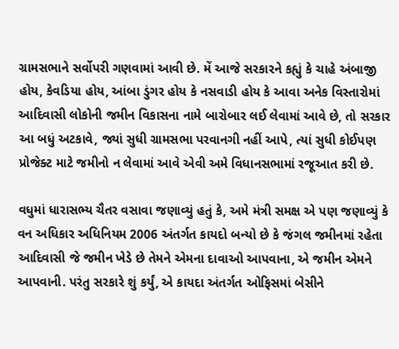ગ્રામસભાને સર્વોપરી ગણવામાં આવી છે. મેં આજે સરકારને કહ્યું કે ચાહે અંબાજી હોય, કેવડિયા હોય, આંબા ડુંગર હોય કે નસવાડી હોય કે આવા અનેક વિસ્તારોમાં આદિવાસી લોકોની જમીન વિકાસના નામે બારોબાર લઈ લેવામાં આવે છે, તો સરકાર આ બધું અટકાવે, જ્યાં સુધી ગ્રામસભા પરવાનગી નહીં આપે, ત્યાં સુધી કોઈપણ પ્રોજેક્ટ માટે જમીનો ન લેવામાં આવે એવી અમે વિધાનસભામાં રજૂઆત કરી છે.

વધુમાં ધારાસભ્ય ચૈતર વસાવા જણાવ્યું હતું કે, અમે મંત્રી સમક્ષ એ પણ જણાવ્યું કે વન અધિકાર અધિનિયમ 2006 અંતર્ગત કાયદો બન્યો છે કે જંગલ જમીનમાં રહેતા આદિવાસી જે જમીન ખેડે છે તેમને એમના દાવાઓ આપવાના, એ જમીન એમને આપવાની. પરંતુ સરકારે શું કર્યું, એ કાયદા અંતર્ગત ઓફિસમાં બેસીને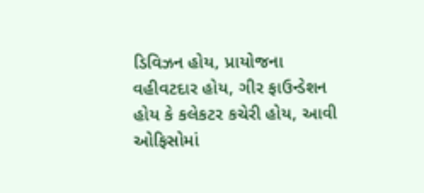ડિવિઝન હોય, પ્રાયોજના વહીવટદાર હોય, ગીર ફાઉન્ડેશન હોય કે કલેકટર કચેરી હોય, આવી ઓફિસોમાં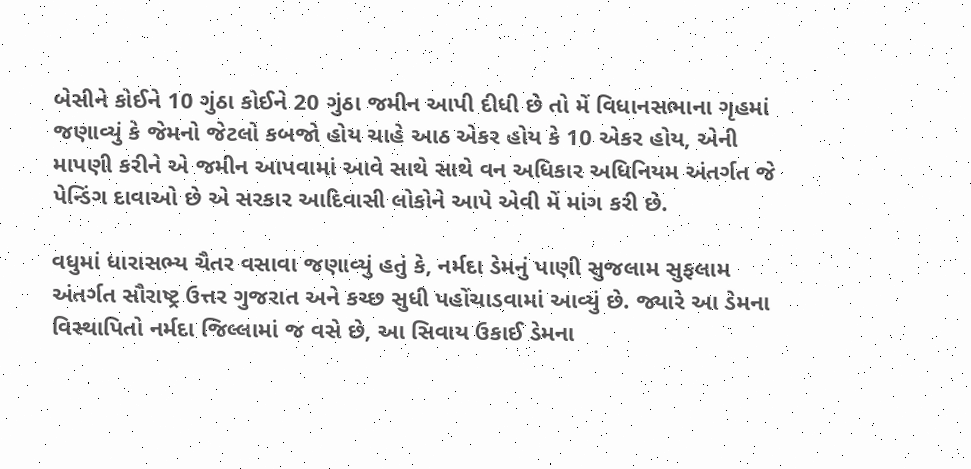બેસીને કોઈને 10 ગુંઠા કોઈને 20 ગુંઠા જમીન આપી દીધી છે તો મેં વિધાનસભાના ગૃહમાં જણાવ્યું કે જેમનો જેટલો કબજો હોય ચાહે આઠ એકર હોય કે 10 એકર હોય, એની માપણી કરીને એ જમીન આપવામાં આવે સાથે સાથે વન અધિકાર અધિનિયમ અંતર્ગત જે પેન્ડિંગ દાવાઓ છે એ સરકાર આદિવાસી લોકોને આપે એવી મેં માંગ કરી છે.

વધુમાં ધારાસભ્ય ચૈતર વસાવા જણાવ્યું હતું કે, નર્મદા ડેમનું પાણી સુજલામ સુફલામ અંતર્ગત સૌરાષ્ટ્ર ઉત્તર ગુજરાત અને કચ્છ સુધી પહોંચાડવામાં આવ્યું છે. જ્યારે આ ડેમના વિસ્થાપિતો નર્મદા જિલ્લામાં જ વસે છે, આ સિવાય ઉકાઈ ડેમના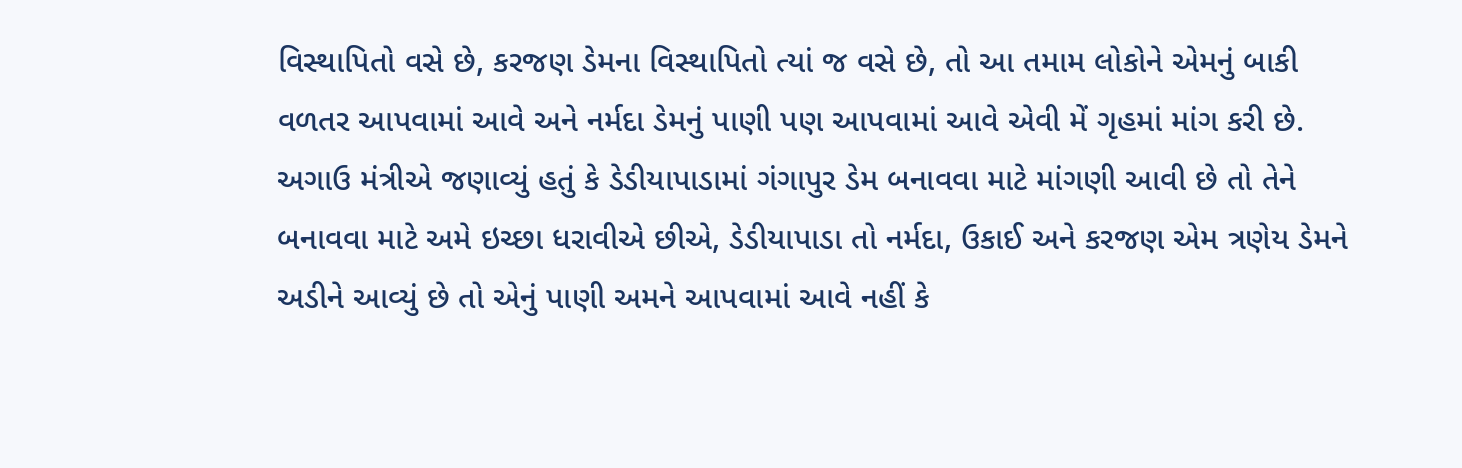વિસ્થાપિતો વસે છે, કરજણ ડેમના વિસ્થાપિતો ત્યાં જ વસે છે, તો આ તમામ લોકોને એમનું બાકી વળતર આપવામાં આવે અને નર્મદા ડેમનું પાણી પણ આપવામાં આવે એવી મેં ગૃહમાં માંગ કરી છે. અગાઉ મંત્રીએ જણાવ્યું હતું કે ડેડીયાપાડામાં ગંગાપુર ડેમ બનાવવા માટે માંગણી આવી છે તો તેને બનાવવા માટે અમે ઇચ્છા ધરાવીએ છીએ, ડેડીયાપાડા તો નર્મદા, ઉકાઈ અને કરજણ એમ ત્રણેય ડેમને અડીને આવ્યું છે તો એનું પાણી અમને આપવામાં આવે નહીં કે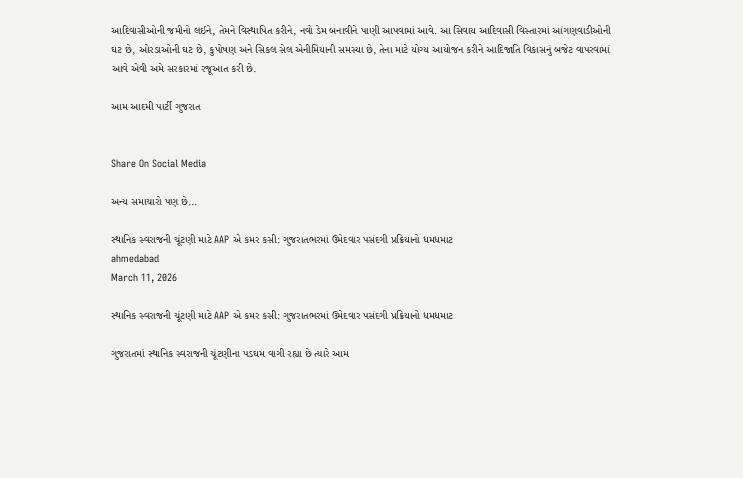આદિવાસીઓની જમીનો લઈને, તેમને વિસ્થાપિત કરીને, નવો ડેમ બનાવીને પાણી આપવામાં આવે. આ સિવાય આદિવાસી વિસ્તારમાં આંગણવાડીઓની ઘટ છે, ઓરડાઓની ઘટ છે, કુપોષણ અને સિકલ સેલ એનીમિયાની સમસ્યા છે, તેના માટે યોગ્ય આયોજન કરીને આદિજાતિ વિકાસનું બજેટ વાપરવામાં આવે એવી અમે સરકારમાં રજૂઆત કરી છે.

આમ આદમી પાર્ટી ગુજરાત


Share On Social Media

અન્ય સમાચારો પણ છે...

સ્થાનિક સ્વરાજની ચૂંટણી માટે AAP એ કમર કસી: ગુજરાતભરમાં ઉમેદવાર પસંદગી પ્રક્રિયાનો ધમધમાટ
ahmedabad
March 11, 2026

સ્થાનિક સ્વરાજની ચૂંટણી માટે AAP એ કમર કસી: ગુજરાતભરમાં ઉમેદવાર પસંદગી પ્રક્રિયાનો ધમધમાટ

ગુજરાતમાં સ્થાનિક સ્વરાજની ચૂંટણીના પડઘમ વાગી રહ્યા છે ત્યારે આમ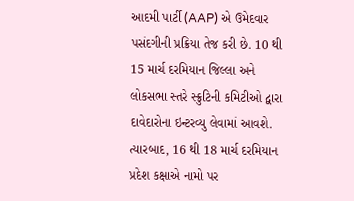આદમી પાર્ટી (AAP) એ ઉમેદવાર પસંદગીની પ્રક્રિયા તેજ કરી છે. 10 થી 15 માર્ચ દરમિયાન જિલ્લા અને લોકસભા સ્તરે સ્ક્રુટિની કમિટીઓ દ્વારા દાવેદારોના ઇન્ટરવ્યુ લેવામાં આવશે. ત્યારબાદ, 16 થી 18 માર્ચ દરમિયાન પ્રદેશ કક્ષાએ નામો પર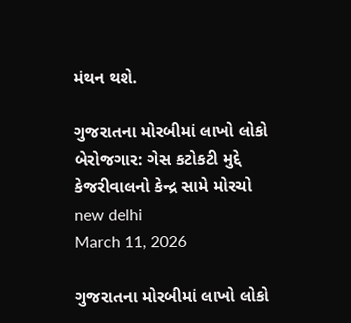મંથન થશે.

ગુજરાતના મોરબીમાં લાખો લોકો બેરોજગાર: ગેસ કટોકટી મુદ્દે કેજરીવાલનો કેન્દ્ર સામે મોરચો
new delhi
March 11, 2026

ગુજરાતના મોરબીમાં લાખો લોકો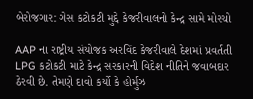બેરોજગાર: ગેસ કટોકટી મુદ્દે કેજરીવાલનો કેન્દ્ર સામે મોરચો

AAP ના રાષ્ટ્રીય સંયોજક અરવિંદ કેજરીવાલે દેશમાં પ્રવર્તતી LPG કટોકટી માટે કેન્દ્ર સરકારની વિદેશ નીતિને જવાબદાર ઠેરવી છે. તેમણે દાવો કર્યો કે હોર્મુઝ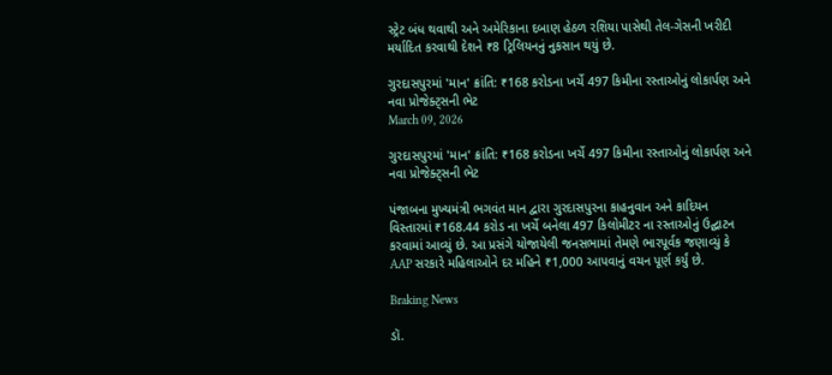સ્ટ્રેટ બંધ થવાથી અને અમેરિકાના દબાણ હેઠળ રશિયા પાસેથી તેલ-ગેસની ખરીદી મર્યાદિત કરવાથી દેશને ₹8 ટ્રિલિયનનું નુકસાન થયું છે.

ગુરદાસપુરમાં 'માન' ક્રાંતિ: ₹168 કરોડના ખર્ચે 497 કિમીના રસ્તાઓનું લોકાર્પણ અને નવા પ્રોજેક્ટ્સની ભેટ
March 09, 2026

ગુરદાસપુરમાં 'માન' ક્રાંતિ: ₹168 કરોડના ખર્ચે 497 કિમીના રસ્તાઓનું લોકાર્પણ અને નવા પ્રોજેક્ટ્સની ભેટ

પંજાબના મુખ્યમંત્રી ભગવંત માન દ્વારા ગુરદાસપુરના કાહનુવાન અને કાદિયન વિસ્તારમાં ₹168.44 કરોડ ના ખર્ચે બનેલા 497 કિલોમીટર ના રસ્તાઓનું ઉદ્ઘાટન કરવામાં આવ્યું છે. આ પ્રસંગે યોજાયેલી જનસભામાં તેમણે ભારપૂર્વક જણાવ્યું કે AAP સરકારે મહિલાઓને દર મહિને ₹1,000 આપવાનું વચન પૂર્ણ કર્યું છે.

Braking News

ડૉ.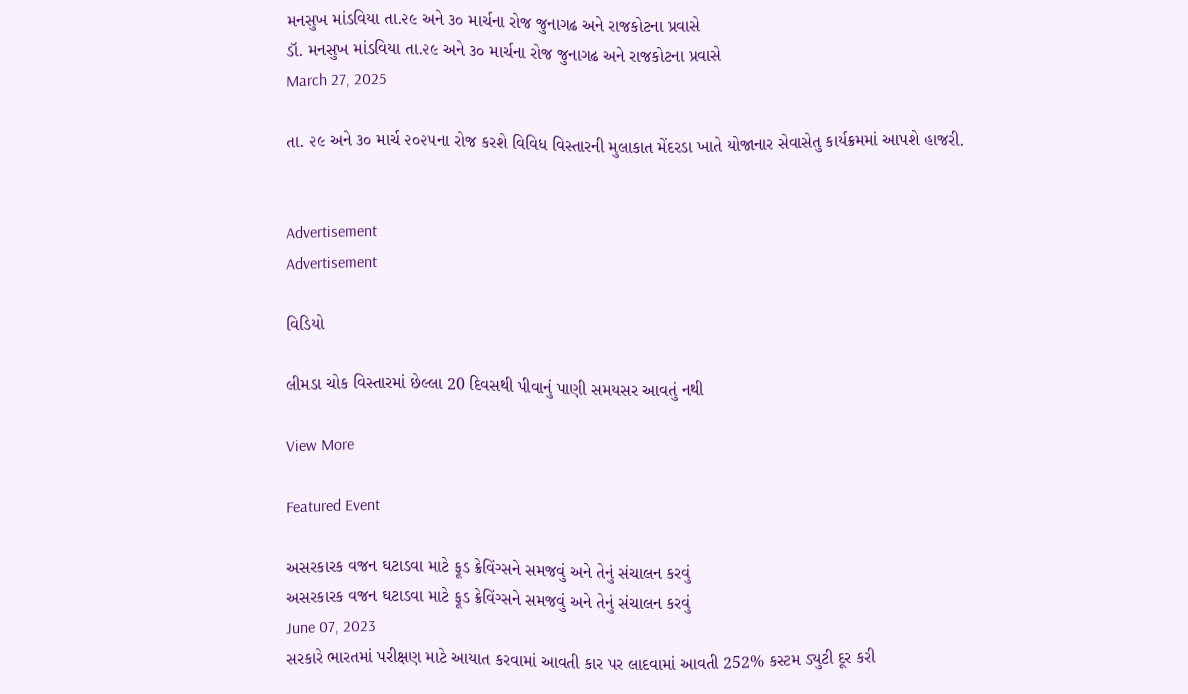મનસુખ માંડવિયા તા.૨૯ અને ૩૦ માર્ચના રોજ જુનાગઢ અને રાજકોટના પ્રવાસે
ડૉ. મનસુખ માંડવિયા તા.૨૯ અને ૩૦ માર્ચના રોજ જુનાગઢ અને રાજકોટના પ્રવાસે
March 27, 2025

તા. ૨૯ અને ૩૦ માર્ચ ૨૦૨૫ના રોજ કરશે વિવિધ વિસ્તારની મુલાકાત મેંદરડા ખાતે યોજાનાર સેવાસેતુ કાર્યક્રમમાં આપશે હાજરી.


Advertisement
Advertisement

વિડિયો

લીમડા ચોક વિસ્તારમાં છેલ્લા 20 દિવસથી પીવાનું પાણી સમયસર આવતું નથી

View More

Featured Event

અસરકારક વજન ઘટાડવા માટે ફૂડ ક્રેવિંગ્સને સમજવું અને તેનું સંચાલન કરવું
અસરકારક વજન ઘટાડવા માટે ફૂડ ક્રેવિંગ્સને સમજવું અને તેનું સંચાલન કરવું
June 07, 2023
સરકારે ભારતમાં પરીક્ષણ માટે આયાત કરવામાં આવતી કાર પર લાદવામાં આવતી 252% કસ્ટમ ડ્યુટી દૂર કરી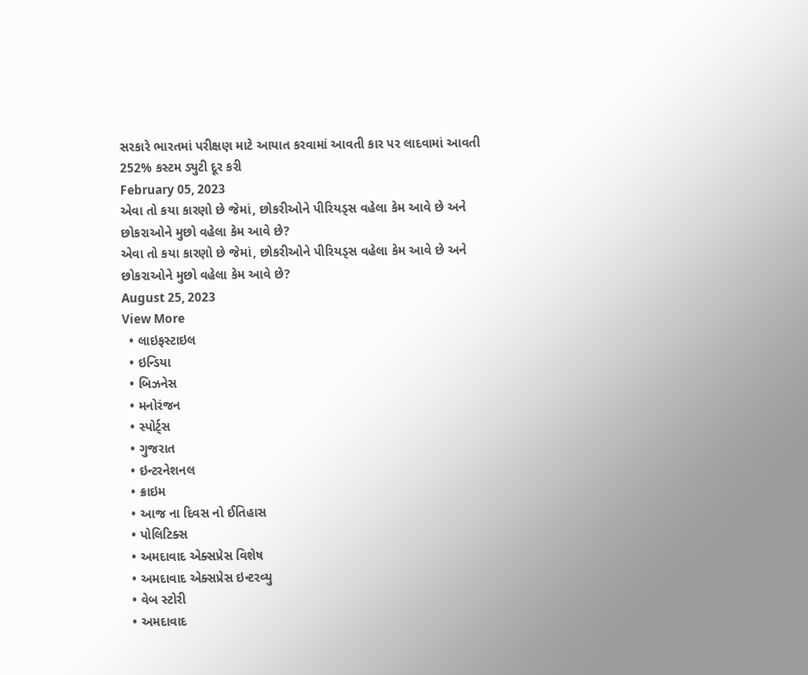સરકારે ભારતમાં પરીક્ષણ માટે આયાત કરવામાં આવતી કાર પર લાદવામાં આવતી 252% કસ્ટમ ડ્યુટી દૂર કરી
February 05, 2023
એવા તો કયા કારણો છે જેમાં, છોકરીઓને પીરિયડ્સ વહેલા કેમ આવે છે અને છોકરાઓને મુછો વહેલા કેમ આવે છે?
એવા તો કયા કારણો છે જેમાં, છોકરીઓને પીરિયડ્સ વહેલા કેમ આવે છે અને છોકરાઓને મુછો વહેલા કેમ આવે છે?
August 25, 2023
View More
  • લાઇફસ્ટાઇલ
  • ઇન્ડિયા
  • બિઝનેસ
  • મનોરંજન
  • સ્પોર્ટ્સ
  • ગુજરાત
  • ઇન્ટરનેશનલ
  • ક્રાઇમ
  • આજ ના દિવસ નો ઈતિહાસ
  • પોલિટિક્સ
  • અમદાવાદ એક્સપ્રેસ વિશેષ
  • અમદાવાદ એક્સપ્રેસ ઇન્ટરવ્યુ
  • વેબ સ્ટોરી
  • અમદાવાદ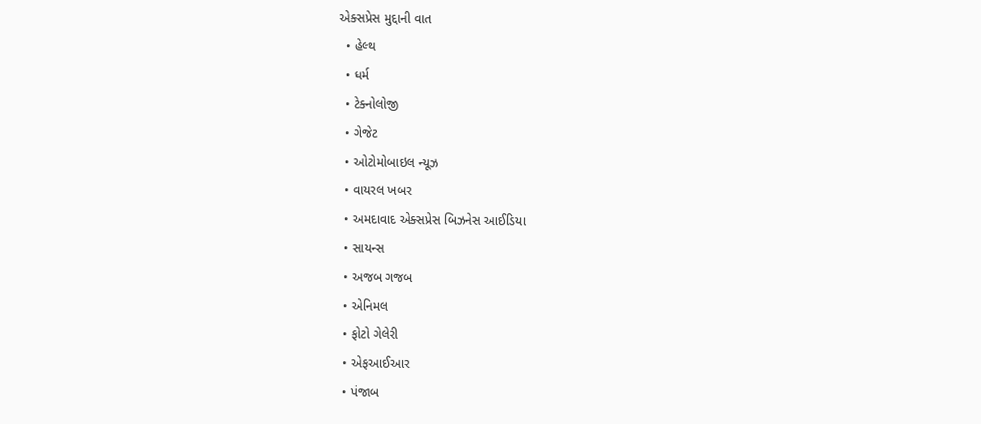એક્સપ્રેસ મુદ્દાની વાત
  • હેલ્થ
  • ધર્મ
  • ટેક્નોલોજી
  • ગેજેટ
  • ઓટોમોબાઇલ ન્યૂઝ
  • વાયરલ ખબર
  • અમદાવાદ એક્સપ્રેસ બિઝનેસ આઈડિયા
  • સાયન્સ
  • અજબ ગજબ
  • એનિમલ
  • ફોટો ગેલેરી
  • એફઆઈઆર
  • પંજાબ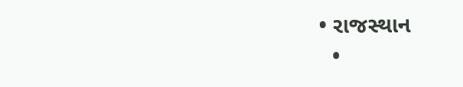• રાજસ્થાન
  •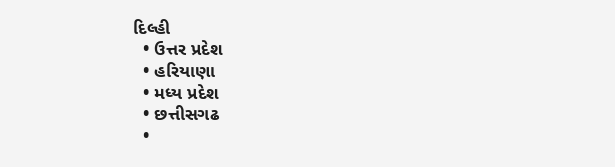દિલ્હી
  • ઉત્તર પ્રદેશ
  • હરિયાણા
  • મધ્ય પ્રદેશ
  • છત્તીસગઢ
  •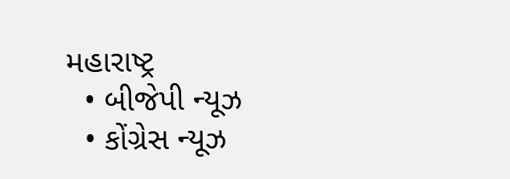મહારાષ્ટ્ર
  • બીજેપી ન્યૂઝ
  • કોંગ્રેસ ન્યૂઝ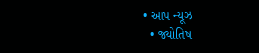• આપ ન્યૂઝ
  • જ્યોતિષ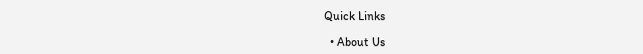Quick Links

  • About Us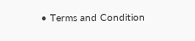• Terms and Condition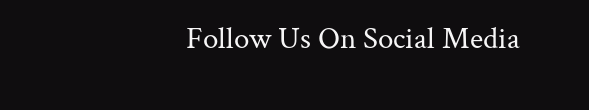Follow Us On Social Media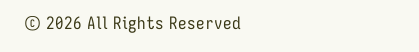© 2026 All Rights Reserved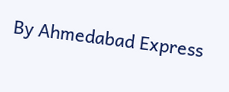By Ahmedabad Express